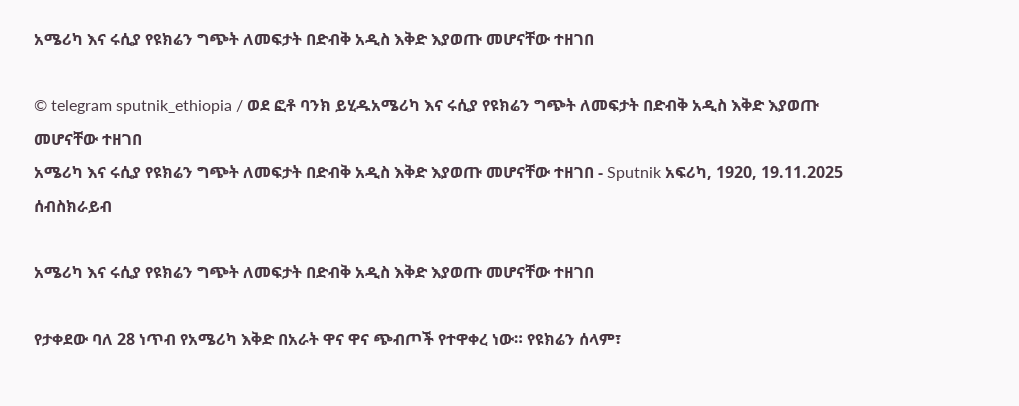አሜሪካ እና ሩሲያ የዩክሬን ግጭት ለመፍታት በድብቅ አዲስ እቅድ እያወጡ መሆናቸው ተዘገበ

© telegram sputnik_ethiopia / ወደ ፎቶ ባንክ ይሂዱአሜሪካ እና ሩሲያ የዩክሬን ግጭት ለመፍታት በድብቅ አዲስ እቅድ እያወጡ መሆናቸው ተዘገበ
አሜሪካ እና ሩሲያ የዩክሬን ግጭት ለመፍታት በድብቅ አዲስ እቅድ እያወጡ መሆናቸው ተዘገበ - Sputnik አፍሪካ, 1920, 19.11.2025
ሰብስክራይብ

አሜሪካ እና ሩሲያ የዩክሬን ግጭት ለመፍታት በድብቅ አዲስ እቅድ እያወጡ መሆናቸው ተዘገበ

የታቀደው ባለ 28 ነጥብ የአሜሪካ እቅድ በአራት ዋና ዋና ጭብጦች የተዋቀረ ነው። የዩክሬን ሰላም፣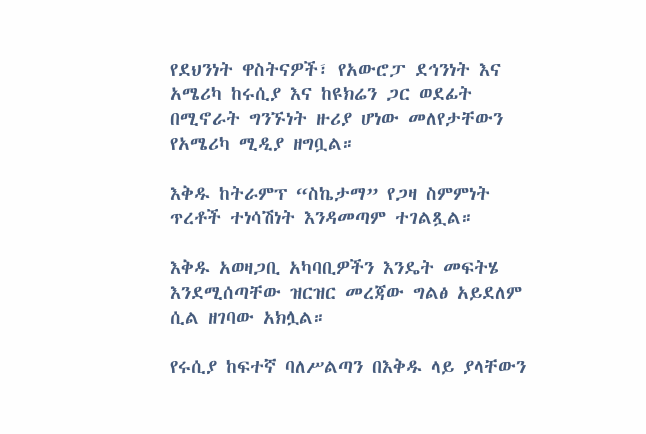የደህንነት ዋስትናዎች፣ የአውሮፓ ደኅንነት እና አሜሪካ ከሩሲያ እና ከዩክሬን ጋር ወደፊት በሚኖራት ግንኙነት ዙሪያ ሆነው መለየታቸውን የአሜሪካ ሚዲያ ዘግቧል።

እቅዱ ከትራምፕ “ስኬታማ” የጋዛ ስምምነት ጥረቶች ተነሳሽነት እንዳመጣም ተገልጿል።

እቅዱ አወዛጋቢ አካባቢዎችን እንዴት መፍትሄ እንደሚሰጣቸው ዝርዝር መረጃው ግልፅ አይደለም ሲል ዘገባው አክሏል።

የሩሲያ ከፍተኛ ባለሥልጣን በእቅዱ ላይ ያላቸውን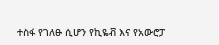ተስፋ የገለፁ ሲሆን የኪዬቭ እና የአውሮፓ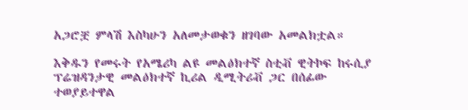አጋሮቿ ምላሽ እስካሁን አለመታወቁን ዘገባው አመልክቷል።

እቅዱን የመሩት የአሜሪካ ልዩ መልዕክተኛ ስቲቭ ዊትኮፍ ከሩሲያ ፕሬዝዳንታዊ መልዕክተኛ ኪሪል ዲሚትሪቭ ጋር በሰፊው ተወያይተዋል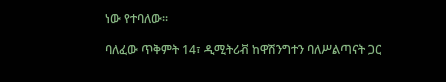ነው የተባለው።

ባለፈው ጥቅምት 14፣ ዲሚትሪቭ ከዋሽንግተን ባለሥልጣናት ጋር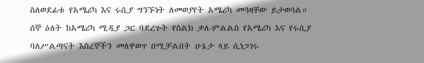ስለወደፊቱ የአሜሪካ እና ሩሲያ ግንኙነት ለመወያየት አሜሪካ መጓዛቸው ይታወሳል። ሰኞ ዕለት ከአሜሪካ ሚዲያ ጋር ባደረጉት የስልክ ቃለ-ምልልስ የአሜሪካ እና የሩሲያ ባለሥልጣናት እስረኞችን መለዋወጥ በሚቻልበት ሁኔታ ላይ ሲነጋገሩ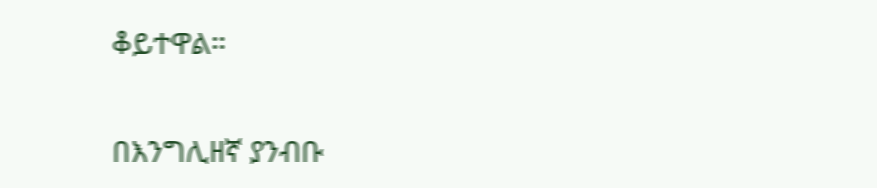ቆይተዋል።

በእንግሊዘኛ ያንብቡ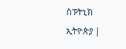ስፑትኒክ ኢትዮጵያ |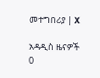መተግበሪያ | X

አዳዲስ ዜናዎች
0